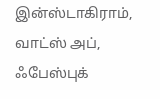இன்ஸ்டாகிராம், வாட்ஸ் அப், ஃபேஸ்புக்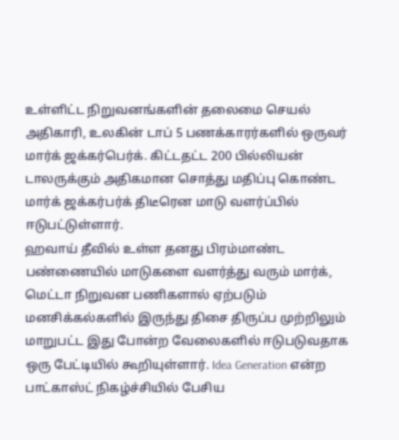உள்ளிட்ட நிறுவனங்களின் தலைமை செயல் அதிகாரி, உலகின் டாப் 5 பணக்காரர்களில் ஒருவர் மார்க் ஜக்கர்பெர்க். கிட்டதட்ட 200 பில்லியன் டாலருக்கும் அதிகமான சொத்து மதிப்பு கொண்ட மார்க் ஜக்கர்பர்க் திடீரென மாடு வளர்ப்பில் ஈடுபட்டுள்ளார்.
ஹவாய் தீவில் உள்ள தனது பிரம்மாண்ட பண்ணையில் மாடுகளை வளர்த்து வரும் மார்க், மெட்டா நிறுவன பணிகளால் ஏற்படும் மனசிக்கல்களில் இருந்து திசை திருப்ப முற்றிலும் மாறுபட்ட இது போன்ற வேலைகளில் ஈடுபடுவதாக ஒரு பேட்டியில் கூறியுள்ளார். Idea Generation என்ற பாட்காஸ்ட் நிகழ்ச்சியில் பேசிய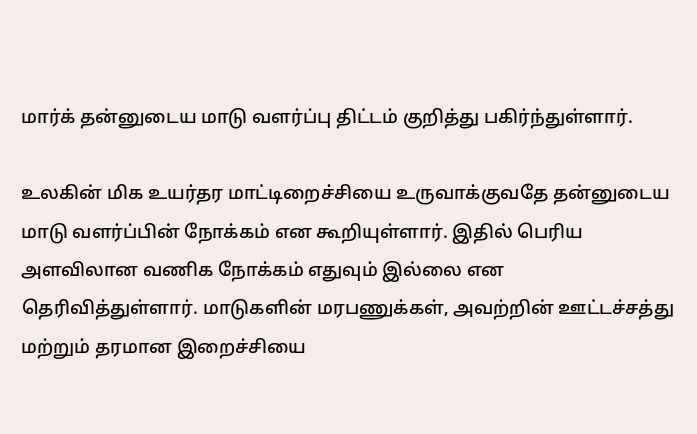மார்க் தன்னுடைய மாடு வளர்ப்பு திட்டம் குறித்து பகிர்ந்துள்ளார்.

உலகின் மிக உயர்தர மாட்டிறைச்சியை உருவாக்குவதே தன்னுடைய மாடு வளர்ப்பின் நோக்கம் என கூறியுள்ளார். இதில் பெரிய அளவிலான வணிக நோக்கம் எதுவும் இல்லை என தெரிவித்துள்ளார். மாடுகளின் மரபணுக்கள், அவற்றின் ஊட்டச்சத்து மற்றும் தரமான இறைச்சியை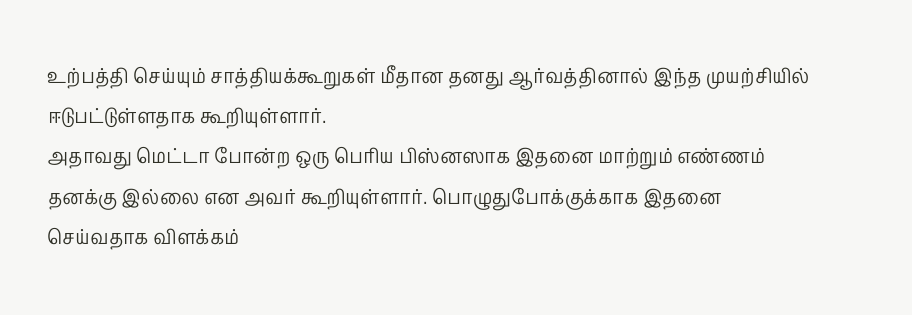உற்பத்தி செய்யும் சாத்தியக்கூறுகள் மீதான தனது ஆர்வத்தினால் இந்த முயற்சியில் ஈடுபட்டுள்ளதாக கூறியுள்ளார்.
அதாவது மெட்டா போன்ற ஒரு பெரிய பிஸ்னஸாக இதனை மாற்றும் எண்ணம் தனக்கு இல்லை என அவர் கூறியுள்ளார். பொழுதுபோக்குக்காக இதனை செய்வதாக விளக்கம்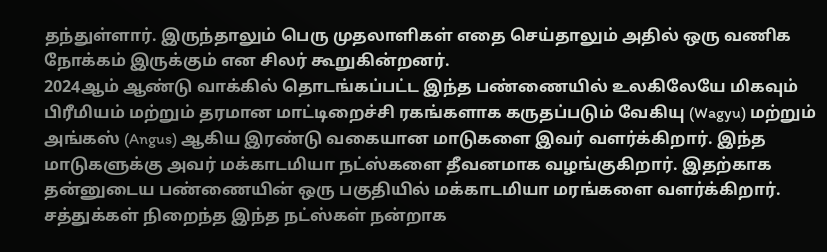தந்துள்ளார். இருந்தாலும் பெரு முதலாளிகள் எதை செய்தாலும் அதில் ஒரு வணிக நோக்கம் இருக்கும் என சிலர் கூறுகின்றனர்.
2024ஆம் ஆண்டு வாக்கில் தொடங்கப்பட்ட இந்த பண்ணையில் உலகிலேயே மிகவும் பிரீமியம் மற்றும் தரமான மாட்டிறைச்சி ரகங்களாக கருதப்படும் வேகியு (Wagyu) மற்றும் அங்கஸ் (Angus) ஆகிய இரண்டு வகையான மாடுகளை இவர் வளர்க்கிறார். இந்த மாடுகளுக்கு அவர் மக்காடமியா நட்ஸ்களை தீவனமாக வழங்குகிறார். இதற்காக தன்னுடைய பண்ணையின் ஒரு பகுதியில் மக்காடமியா மரங்களை வளர்க்கிறார்.
சத்துக்கள் நிறைந்த இந்த நட்ஸ்கள் நன்றாக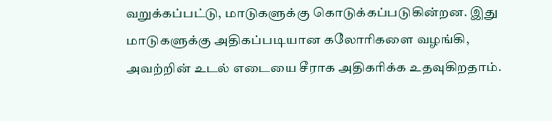வறுக்கப்பட்டு, மாடுகளுக்கு கொடுக்கப்படுகின்றன. இது மாடுகளுக்கு அதிகப்படியான கலோரிகளை வழங்கி, அவற்றின் உடல் எடையை சீராக அதிகரிக்க உதவுகிறதாம்.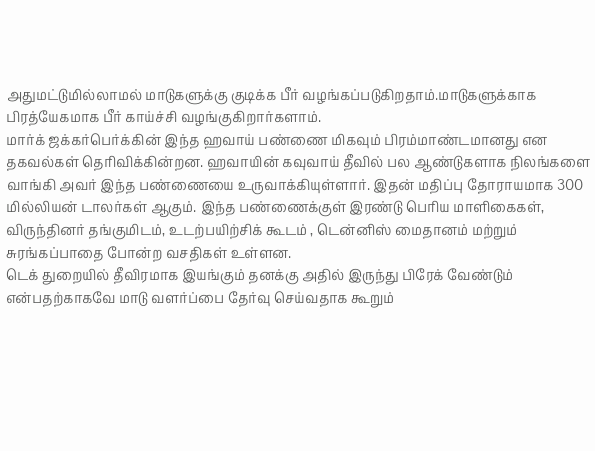அதுமட்டுமில்லாமல் மாடுகளுக்கு குடிக்க பீர் வழங்கப்படுகிறதாம்.மாடுகளுக்காக பிரத்யேகமாக பீர் காய்ச்சி வழங்குகிறார்களாம்.
மார்க் ஜக்கர்பெர்க்கின் இந்த ஹவாய் பண்ணை மிகவும் பிரம்மாண்டமானது என தகவல்கள் தெரிவிக்கின்றன. ஹவாயின் கவுவாய் தீவில் பல ஆண்டுகளாக நிலங்களை வாங்கி அவர் இந்த பண்ணையை உருவாக்கியுள்ளார். இதன் மதிப்பு தோராயமாக 300 மில்லியன் டாலர்கள் ஆகும். இந்த பண்ணைக்குள் இரண்டு பெரிய மாளிகைகள், விருந்தினர் தங்குமிடம், உடற்பயிற்சிக் கூடம் , டென்னிஸ் மைதானம் மற்றும் சுரங்கப்பாதை போன்ற வசதிகள் உள்ளன.
டெக் துறையில் தீவிரமாக இயங்கும் தனக்கு அதில் இருந்து பிரேக் வேண்டும் என்பதற்காகவே மாடு வளர்ப்பை தேர்வு செய்வதாக கூறும்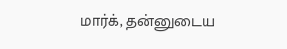மார்க், தன்னுடைய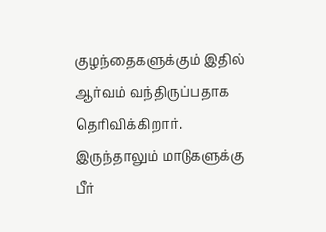குழந்தைகளுக்கும் இதில் ஆர்வம் வந்திருப்பதாக தெரிவிக்கிறார். இருந்தாலும் மாடுகளுக்கு பீர்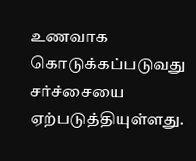உணவாக கொடுக்கப்படுவது சர்ச்சையை ஏற்படுத்தியுள்ளது.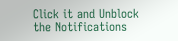Click it and Unblock the Notifications